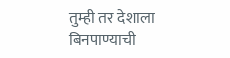तुम्ही तर देशाला बिनपाण्याची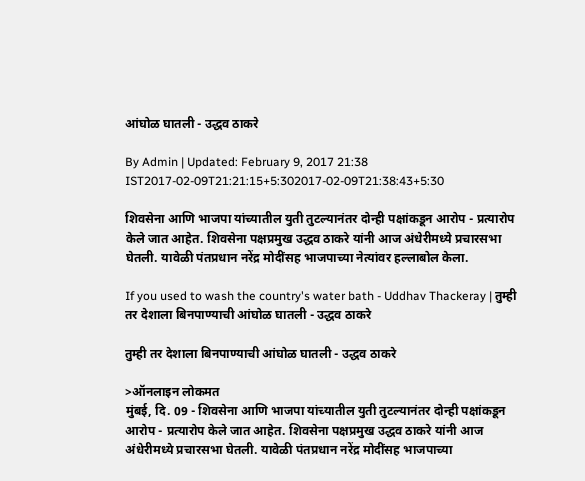आंघोळ घातली - उद्धव ठाकरे

By Admin | Updated: February 9, 2017 21:38 IST2017-02-09T21:21:15+5:302017-02-09T21:38:43+5:30

शिवसेना आणि भाजपा यांच्यातील युती तुटल्यानंतर दोन्ही पक्षांकडून आरोप - प्रत्यारोप केले जात आहेत. शिवसेना पक्षप्रमुख उद्धव ठाकरे यांनी आज अंधेरीमध्ये प्रचारसभा घेतली. यावेळी पंतप्रधान नरेंद्र मोदींसह भाजपाच्या नेत्यांवर हल्लाबोल केला.

If you used to wash the country's water bath - Uddhav Thackeray | तुम्ही तर देशाला बिनपाण्याची आंघोळ घातली - उद्धव ठाकरे

तुम्ही तर देशाला बिनपाण्याची आंघोळ घातली - उद्धव ठाकरे

>ऑनलाइन लोकमत
मुंबई, दि. 09 - शिवसेना आणि भाजपा यांच्यातील युती तुटल्यानंतर दोन्ही पक्षांकडून आरोप - प्रत्यारोप केले जात आहेत. शिवसेना पक्षप्रमुख उद्धव ठाकरे यांनी आज अंधेरीमध्ये प्रचारसभा घेतली. यावेळी पंतप्रधान नरेंद्र मोदींसह भाजपाच्या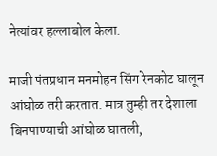नेत्यांवर हल्लाबोल केला.

माजी पंतप्रधान मनमोहन सिंग रेनकोट घालून आंघोळ तरी करतात. मात्र तुम्ही तर देशाला बिनपाण्याची आंघोळ घातली,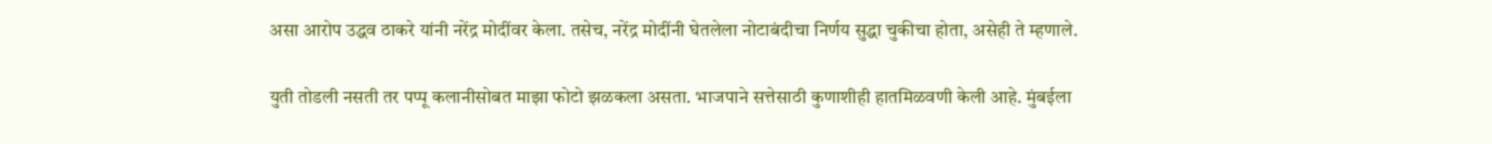असा आरोप उद्धव ठाकरे यांनी नरेंद्र मोदींवर केला. तसेच, नरेंद्र मोदींनी घेतलेला नोटाबंदीचा निर्णय सुद्धा चुकीचा होता, असेही ते म्हणाले.

युती तोडली नसती तर पप्पू कलानीसोबत माझा फोटो झळकला असता. भाजपाने सत्तेसाठी कुणाशीही हातमिळवणी केली आहे. मुंबईला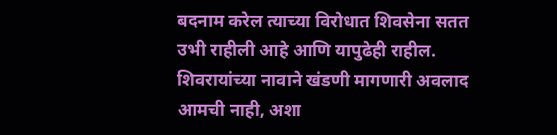बदनाम करेल त्याच्या विरोधात शिवसेना सतत उभी राहीली आहे आणि यापुढेही राहील. शिवरायांच्या नावाने खंडणी मागणारी अवलाद आमची नाही, अशा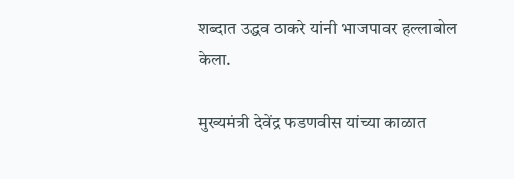शब्दात उद्धव ठाकरे यांनी भाजपावर हल्लाबोल केला.

मुख्यमंत्री देवेंद्र फडणवीस यांच्या काळात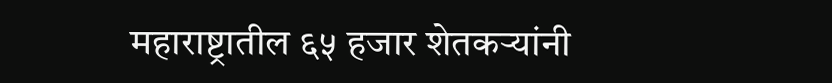महाराष्ट्रातील ६५ हजार शेतकऱ्यांनी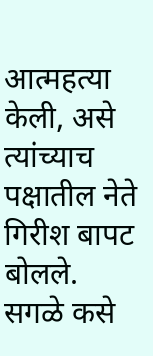आत्महत्या केली, असे त्यांच्याच पक्षातील नेते गिरीश बापट बोलले. सगळे कसे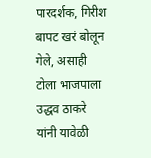पारदर्शक, गिरीश बापट खरं बोलून गेले, असाही टोला भाजपाला उद्धव ठाकरे यांनी यावेळी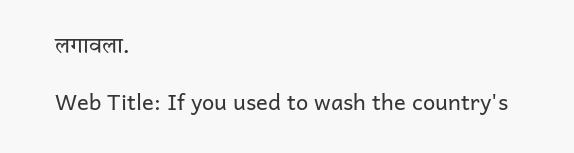लगावला.

Web Title: If you used to wash the country's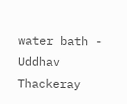water bath - Uddhav Thackeray